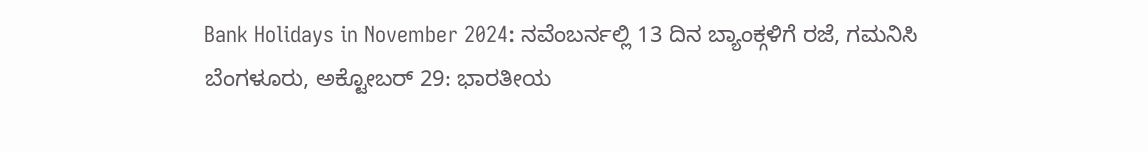Bank Holidays in November 2024: ನವೆಂಬರ್ನಲ್ಲಿ 13 ದಿನ ಬ್ಯಾಂಕ್ಗಳಿಗೆ ರಜೆ, ಗಮನಿಸಿ
ಬೆಂಗಳೂರು, ಅಕ್ಟೋಬರ್ 29: ಭಾರತೀಯ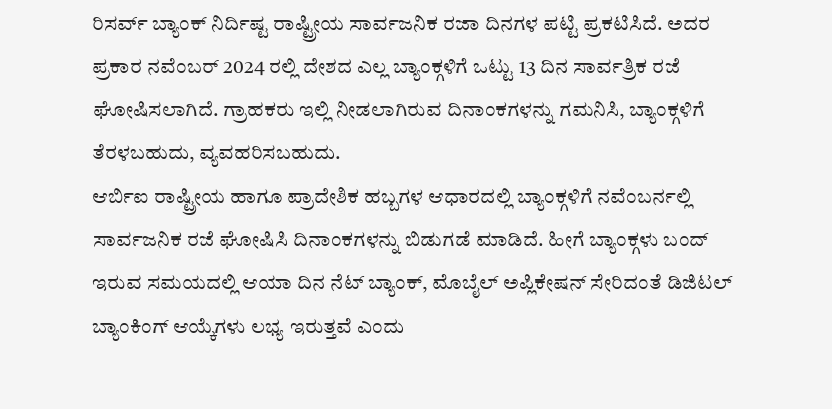ರಿಸರ್ವ್ ಬ್ಯಾಂಕ್ ನಿರ್ದಿಷ್ಟ ರಾಷ್ಟ್ರೀಯ ಸಾರ್ವಜನಿಕ ರಜಾ ದಿನಗಳ ಪಟ್ಟಿ ಪ್ರಕಟಿಸಿದೆ. ಅದರ ಪ್ರಕಾರ ನವೆಂಬರ್ 2024 ರಲ್ಲಿ ದೇಶದ ಎಲ್ಲ ಬ್ಯಾಂಕ್ಗಳಿಗೆ ಒಟ್ಟು 13 ದಿನ ಸಾರ್ವತ್ರಿಕ ರಜೆ ಘೋಷಿಸಲಾಗಿದೆ. ಗ್ರಾಹಕರು ಇಲ್ಲಿ ನೀಡಲಾಗಿರುವ ದಿನಾಂಕಗಳನ್ನು ಗಮನಿಸಿ, ಬ್ಯಾಂಕ್ಗಳಿಗೆ ತೆರಳಬಹುದು, ವ್ಯವಹರಿಸಬಹುದು.
ಆರ್ಬಿಐ ರಾಷ್ಟ್ರೀಯ ಹಾಗೂ ಪ್ರಾದೇಶಿಕ ಹಬ್ಬಗಳ ಆಧಾರದಲ್ಲಿ ಬ್ಯಾಂಕ್ಗಳಿಗೆ ನವೆಂಬರ್ನಲ್ಲಿ ಸಾರ್ವಜನಿಕ ರಜೆ ಘೋಷಿಸಿ ದಿನಾಂಕಗಳನ್ನು ಬಿಡುಗಡೆ ಮಾಡಿದೆ. ಹೀಗೆ ಬ್ಯಾಂಕ್ಗಳು ಬಂದ್ ಇರುವ ಸಮಯದಲ್ಲಿ ಆಯಾ ದಿನ ನೆಟ್ ಬ್ಯಾಂಕ್, ಮೊಬೈಲ್ ಅಪ್ಲಿಕೇಷನ್ ಸೇರಿದಂತೆ ಡಿಜಿಟಲ್ ಬ್ಯಾಂಕಿಂಗ್ ಆಯ್ಕೆಗಳು ಲಭ್ಯ ಇರುತ್ತವೆ ಎಂದು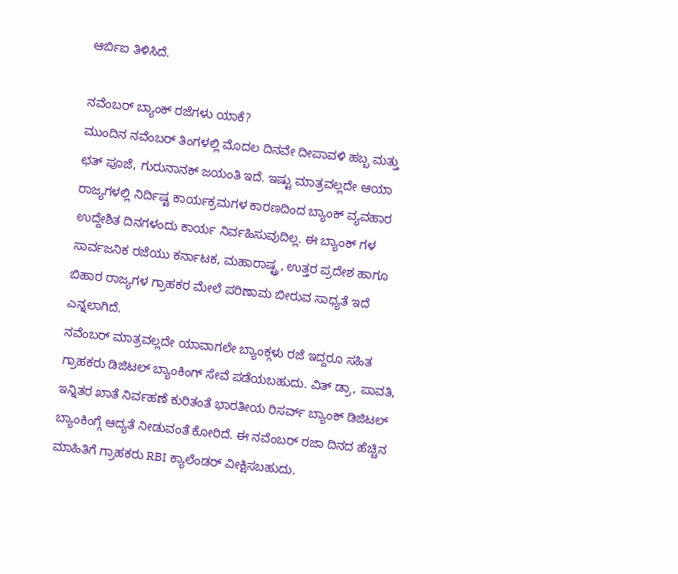ಆರ್ಬಿಐ ತಿಳಿಸಿದೆ.

ನವೆಂಬರ್ ಬ್ಯಾಂಕ್ ರಜೆಗಳು ಯಾಕೆ?
ಮುಂದಿನ ನವೆಂಬರ್ ತಿಂಗಳಲ್ಲಿ ಮೊದಲ ದಿನವೇ ದೀಪಾವಳಿ ಹಬ್ಬ ಮತ್ತು ಛತ್ ಪೂಜೆ, ಗುರುನಾನಕ್ ಜಯಂತಿ ಇದೆ. ಇಷ್ಟು ಮಾತ್ರವಲ್ಲದೇ ಆಯಾ ರಾಜ್ಯಗಳಲ್ಲಿ ನಿರ್ದಿಷ್ಟ ಕಾರ್ಯಕ್ರಮಗಳ ಕಾರಣದಿಂದ ಬ್ಯಾಂಕ್ ವ್ಯವಹಾರ ಉದ್ದೇಶಿತ ದಿನಗಳಂದು ಕಾರ್ಯ ನಿರ್ವಹಿಸುವುದಿಲ್ಲ. ಈ ಬ್ಯಾಂಕ್ ಗಳ ಸಾರ್ವಜನಿಕ ರಜೆಯು ಕರ್ನಾಟಕ, ಮಹಾರಾಷ್ಟ್ರ, ಉತ್ತರ ಪ್ರದೇಶ ಹಾಗೂ ಬಿಹಾರ ರಾಜ್ಯಗಳ ಗ್ರಾಹಕರ ಮೇಲೆ ಪರಿಣಾಮ ಬೀರುವ ಸಾಧ್ಯತೆ ಇದೆ ಎನ್ನಲಾಗಿದೆ.
ನವೆಂಬರ್ ಮಾತ್ರವಲ್ಲದೇ ಯಾವಾಗಲೇ ಬ್ಯಾಂಕ್ಗಳು ರಜೆ ಇದ್ದರೂ ಸಹಿತ ಗ್ರಾಹಕರು ಡಿಜಿಟಲ್ ಬ್ಯಾಂಕಿಂಗ್ ಸೇವೆ ಪಡೆಯಬಹುದು. ವಿತ್ ಡ್ರಾ, ಪಾವತಿ, ಇನ್ನಿತರ ಖಾತೆ ನಿರ್ವಹಣೆ ಕುರಿತಂತೆ ಭಾರತೀಯ ರಿಸರ್ವ್ ಬ್ಯಾಂಕ್ ಡಿಜಿಟಲ್ ಬ್ಯಾಂಕಿಂಗ್ಗೆ ಆದ್ಯತೆ ನೀಡುವಂತೆ ಕೋರಿದೆ. ಈ ನವೆಂಬರ್ ರಜಾ ದಿನದ ಹೆಚ್ಚಿನ ಮಾಹಿತಿಗೆ ಗ್ರಾಹಕರು RBI ಕ್ಯಾಲೆಂಡರ್ ವೀಕ್ಷಿಸಬಹುದು.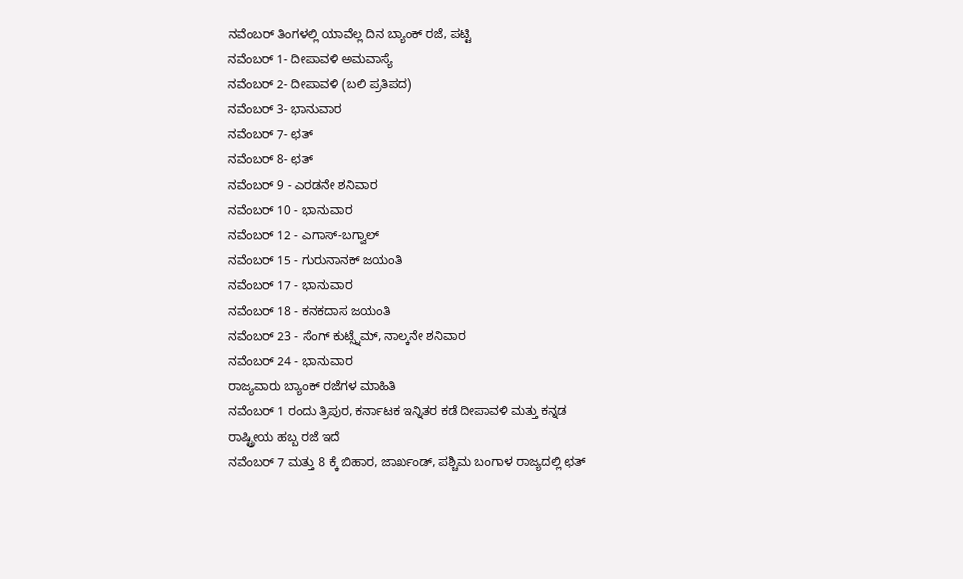ನವೆಂಬರ್ ತಿಂಗಳಲ್ಲಿ ಯಾವೆಲ್ಲ ದಿನ ಬ್ಯಾಂಕ್ ರಜೆ, ಪಟ್ಟಿ
ನವೆಂಬರ್ 1- ದೀಪಾವಳಿ ಅಮವಾಸ್ಯೆ
ನವೆಂಬರ್ 2- ದೀಪಾವಳಿ (ಬಲಿ ಪ್ರತಿಪದ)
ನವೆಂಬರ್ 3- ಭಾನುವಾರ
ನವೆಂಬರ್ 7- ಛತ್
ನವೆಂಬರ್ 8- ಛತ್
ನವೆಂಬರ್ 9 - ಎರಡನೇ ಶನಿವಾರ
ನವೆಂಬರ್ 10 - ಭಾನುವಾರ
ನವೆಂಬರ್ 12 - ಎಗಾಸ್-ಬಗ್ವಾಲ್
ನವೆಂಬರ್ 15 - ಗುರುನಾನಕ್ ಜಯಂತಿ
ನವೆಂಬರ್ 17 - ಭಾನುವಾರ
ನವೆಂಬರ್ 18 - ಕನಕದಾಸ ಜಯಂತಿ
ನವೆಂಬರ್ 23 - ಸೆಂಗ್ ಕುಟ್ಸ್ನೆಮ್, ನಾಲ್ಕನೇ ಶನಿವಾರ
ನವೆಂಬರ್ 24 - ಭಾನುವಾರ
ರಾಜ್ಯವಾರು ಬ್ಯಾಂಕ್ ರಜೆಗಳ ಮಾಹಿತಿ
ನವೆಂಬರ್ 1 ರಂದು ತ್ರಿಪುರ, ಕರ್ನಾಟಕ ಇನ್ನಿತರ ಕಡೆ ದೀಪಾವಳಿ ಮತ್ತು ಕನ್ನಡ ರಾಷ್ಟ್ರೀಯ ಹಬ್ಬ ರಜೆ ಇದೆ
ನವೆಂಬರ್ 7 ಮತ್ತು 8 ಕ್ಕೆ ಬಿಹಾರ, ಜಾರ್ಖಂಡ್, ಪಶ್ಚಿಮ ಬಂಗಾಳ ರಾಜ್ಯದಲ್ಲಿ ಛತ್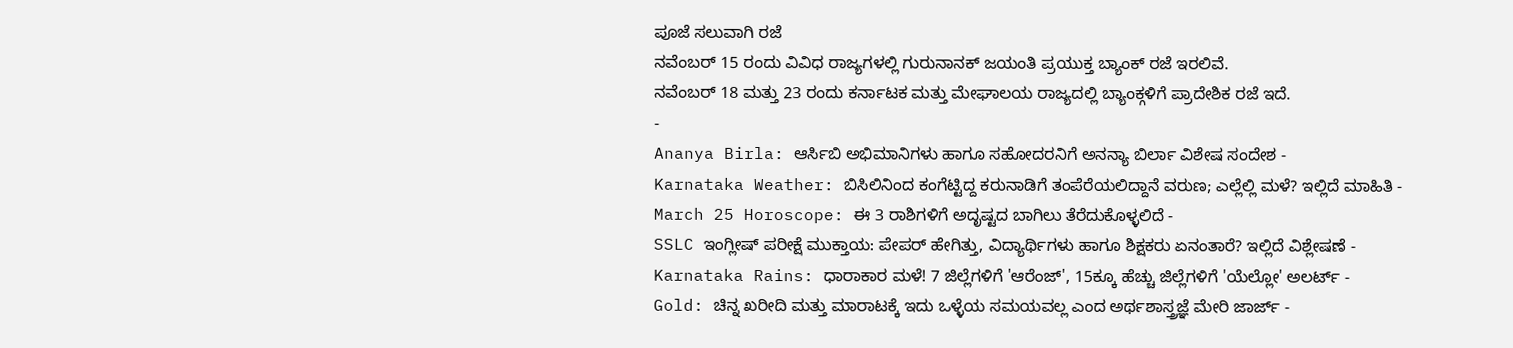ಪೂಜೆ ಸಲುವಾಗಿ ರಜೆ
ನವೆಂಬರ್ 15 ರಂದು ವಿವಿಧ ರಾಜ್ಯಗಳಲ್ಲಿ ಗುರುನಾನಕ್ ಜಯಂತಿ ಪ್ರಯುಕ್ತ ಬ್ಯಾಂಕ್ ರಜೆ ಇರಲಿವೆ.
ನವೆಂಬರ್ 18 ಮತ್ತು 23 ರಂದು ಕರ್ನಾಟಕ ಮತ್ತು ಮೇಘಾಲಯ ರಾಜ್ಯದಲ್ಲಿ ಬ್ಯಾಂಕ್ಗಳಿಗೆ ಪ್ರಾದೇಶಿಕ ರಜೆ ಇದೆ.
-
Ananya Birla: ಆರ್ಸಿಬಿ ಅಭಿಮಾನಿಗಳು ಹಾಗೂ ಸಹೋದರನಿಗೆ ಅನನ್ಯಾ ಬಿರ್ಲಾ ವಿಶೇಷ ಸಂದೇಶ -
Karnataka Weather: ಬಿಸಿಲಿನಿಂದ ಕಂಗೆಟ್ಟಿದ್ದ ಕರುನಾಡಿಗೆ ತಂಪೆರೆಯಲಿದ್ದಾನೆ ವರುಣ; ಎಲ್ಲೆಲ್ಲಿ ಮಳೆ? ಇಲ್ಲಿದೆ ಮಾಹಿತಿ -
March 25 Horoscope: ಈ 3 ರಾಶಿಗಳಿಗೆ ಅದೃಷ್ಟದ ಬಾಗಿಲು ತೆರೆದುಕೊಳ್ಳಲಿದೆ -
SSLC ಇಂಗ್ಲೀಷ್ ಪರೀಕ್ಷೆ ಮುಕ್ತಾಯ: ಪೇಪರ್ ಹೇಗಿತ್ತು, ವಿದ್ಯಾರ್ಥಿಗಳು ಹಾಗೂ ಶಿಕ್ಷಕರು ಏನಂತಾರೆ? ಇಲ್ಲಿದೆ ವಿಶ್ಲೇಷಣೆ -
Karnataka Rains: ಧಾರಾಕಾರ ಮಳೆ! 7 ಜಿಲ್ಲೆಗಳಿಗೆ 'ಆರೆಂಜ್', 15ಕ್ಕೂ ಹೆಚ್ಚು ಜಿಲ್ಲೆಗಳಿಗೆ 'ಯೆಲ್ಲೋ' ಅಲರ್ಟ್ -
Gold: ಚಿನ್ನ ಖರೀದಿ ಮತ್ತು ಮಾರಾಟಕ್ಕೆ ಇದು ಒಳ್ಳೆಯ ಸಮಯವಲ್ಲ ಎಂದ ಅರ್ಥಶಾಸ್ತ್ರಜ್ಞೆ ಮೇರಿ ಜಾರ್ಜ್ -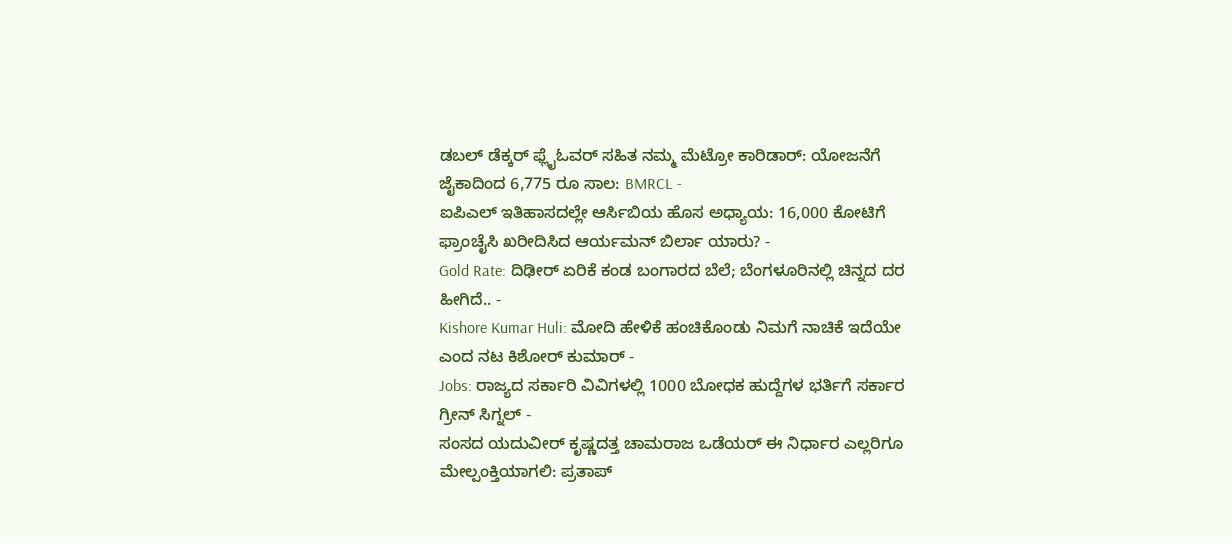ಡಬಲ್ ಡೆಕ್ಕರ್ ಫ್ಲೈಓವರ್ ಸಹಿತ ನಮ್ಮ ಮೆಟ್ರೋ ಕಾರಿಡಾರ್: ಯೋಜನೆಗೆ ಜೈಕಾದಿಂದ 6,775 ರೂ ಸಾಲ: BMRCL -
ಐಪಿಎಲ್ ಇತಿಹಾಸದಲ್ಲೇ ಆರ್ಸಿಬಿಯ ಹೊಸ ಅಧ್ಯಾಯ: 16,000 ಕೋಟಿಗೆ ಫ್ರಾಂಚೈಸಿ ಖರೀದಿಸಿದ ಆರ್ಯಮನ್ ಬಿರ್ಲಾ ಯಾರು? -
Gold Rate: ದಿಢೀರ್ ಏರಿಕೆ ಕಂಡ ಬಂಗಾರದ ಬೆಲೆ; ಬೆಂಗಳೂರಿನಲ್ಲಿ ಚಿನ್ನದ ದರ ಹೀಗಿದೆ.. -
Kishore Kumar Huli: ಮೋದಿ ಹೇಳಿಕೆ ಹಂಚಿಕೊಂಡು ನಿಮಗೆ ನಾಚಿಕೆ ಇದೆಯೇ ಎಂದ ನಟ ಕಿಶೋರ್ ಕುಮಾರ್ -
Jobs: ರಾಜ್ಯದ ಸರ್ಕಾರಿ ವಿವಿಗಳಲ್ಲಿ 1000 ಬೋಧಕ ಹುದ್ದೆಗಳ ಭರ್ತಿಗೆ ಸರ್ಕಾರ ಗ್ರೀನ್ ಸಿಗ್ನಲ್ -
ಸಂಸದ ಯದುವೀರ್ ಕೃಷ್ಣದತ್ತ ಚಾಮರಾಜ ಒಡೆಯರ್ ಈ ನಿರ್ಧಾರ ಎಲ್ಲರಿಗೂ ಮೇಲ್ಪಂಕ್ತಿಯಾಗಲಿ: ಪ್ರತಾಪ್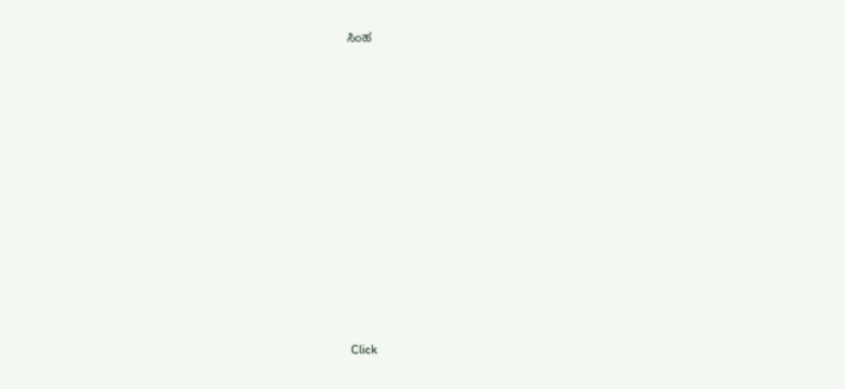ಸಿಂಹ












Click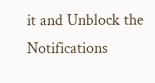it and Unblock the Notifications